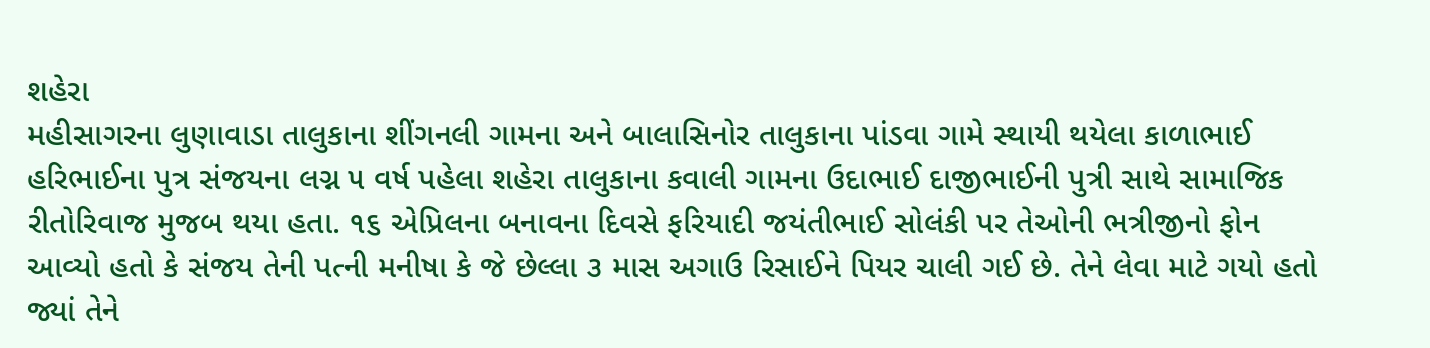શહેરા
મહીસાગરના લુણાવાડા તાલુકાના શીંગનલી ગામના અને બાલાસિનોર તાલુકાના પાંડવા ગામે સ્થાયી થયેલા કાળાભાઈ હરિભાઈના પુત્ર સંજયના લગ્ન ૫ વર્ષ પહેલા શહેરા તાલુકાના કવાલી ગામના ઉદાભાઈ દાજીભાઈની પુત્રી સાથે સામાજિક રીતોરિવાજ મુજબ થયા હતા. ૧૬ એપ્રિલના બનાવના દિવસે ફરિયાદી જયંતીભાઈ સોલંકી પર તેઓની ભત્રીજીનો ફોન આવ્યો હતો કે સંજય તેની પત્ની મનીષા કે જે છેલ્લા ૩ માસ અગાઉ રિસાઈને પિયર ચાલી ગઈ છે. તેને લેવા માટે ગયો હતો જ્યાં તેને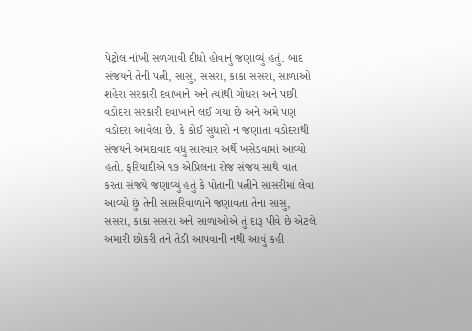પેટ્રોલ નાંખી સળગાવી દીધો હોવાનું જણાવ્યું હતું. બાદ સંજયને તેની પત્ની, સાસુ, સસરા, કાકા સસરા, સાળાઓ શહેરા સરકારી દવાખાને અને ત્યાંથી ગોધરા અને પછી વડોદરા સરકારી દવાખાને લઈ ગયા છે અને અમે પણ વડોદરા આવેલા છે. કે કોઈ સુધારો ન જણાતા વડોદરાથી સંજયને અમદાવાદ વધુ સારવાર અર્થે ખસેડવામાં આવ્યો હતો. ફરિયાદીએ ૧૭ એપ્રિલના રોજ સંજય સાથે વાત કરતા સંજયે જણાવ્યું હતું કે પોતાની પત્નીને સાસરીમાં લેવા આવ્યો છું તેની સાસરિવાળાને જણાવતા તેના સાસુ, સસરા, કાકા સસરા અને સાળાઓએ તું દારૂ પીવે છે એટલે અમારી છોકરી તને તેડી આપવાની નથી આવું કહી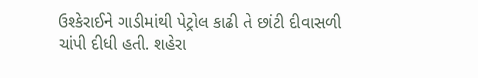ઉશ્કેરાઈને ગાડીમાંથી પેટ્રોલ કાઢી તે છાંટી દીવાસળી ચાંપી દીધી હતી. શહેરા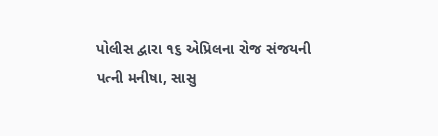પોલીસ દ્વારા ૧૬ એપ્રિલના રોજ સંજયની પત્ની મનીષા, સાસુ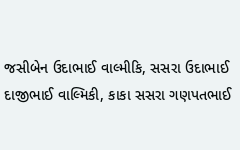જસીબેન ઉદાભાઈ વાલ્મીકિ, સસરા ઉદાભાઈ દાજીભાઈ વાલ્મિકી, કાકા સસરા ગણપતભાઈ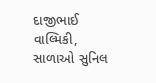દાજીભાઈ વાલ્મિકી, સાળાઓ સુનિલ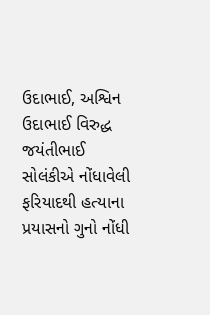ઉદાભાઈ, અશ્વિન ઉદાભાઈ વિરુદ્ધ જયંતીભાઈ સોલંકીએ નોંધાવેલી ફરિયાદથી હત્યાના પ્રયાસનો ગુનો નોંધી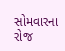સોમવારના રોજ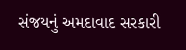સંજયનું અમદાવાદ સરકારી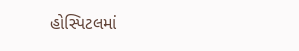હોસ્પિટલમાં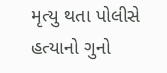મૃત્યુ થતા પોલીસે હત્યાનો ગુનો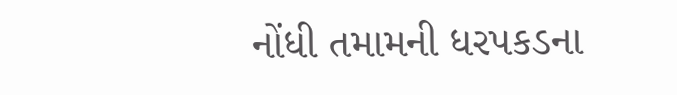નોંધી તમામની ધરપકડના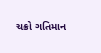ચક્રો ગતિમાન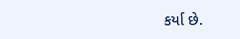કર્યા છે.